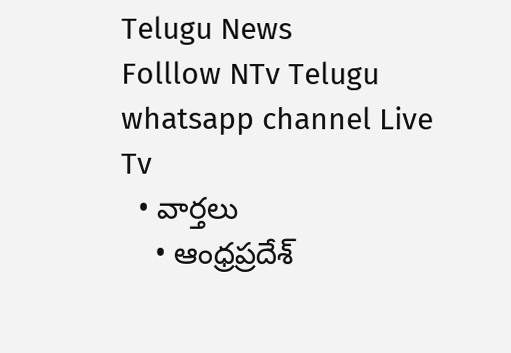Telugu News
Folllow NTv Telugu whatsapp channel Live Tv
  • వార్తలు
    • ఆంధ్రప్రదేశ్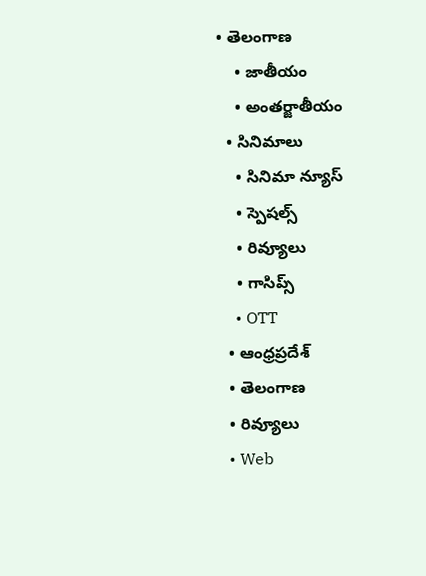• తెలంగాణ
    • జాతీయం
    • అంతర్జాతీయం
  • సినిమాలు
    • సినిమా న్యూస్
    • స్పెషల్స్
    • రివ్యూలు
    • గాసిప్స్
    • OTT
  • ఆంధ్రప్రదేశ్
  • తెలంగాణ
  • రివ్యూలు
  • Web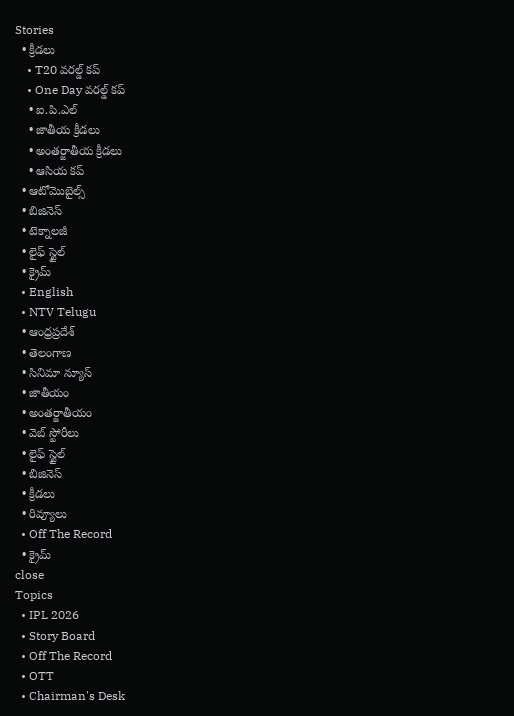Stories
  • క్రీడలు
    • T20 వరల్డ్ కప్
    • One Day వరల్డ్ కప్
    • ఐ.పి.ఎల్
    • జాతీయ క్రీడలు
    • అంతర్జాతీయ క్రీడలు
    • ఆసియ కప్
  • ఆటోమొబైల్స్
  • బిజినెస్‌
  • టెక్నాలజీ
  • లైఫ్ స్టైల్
  • క్రైమ్
  • English
  • NTV Telugu
  • ఆంధ్రప్రదేశ్
  • తెలంగాణ
  • సినిమా న్యూస్
  • జాతీయం
  • అంతర్జాతీయం
  • వెబ్ స్టోరీలు
  • లైఫ్ స్టైల్
  • బిజినెస్‌
  • క్రీడలు
  • రివ్యూలు
  • Off The Record
  • క్రైమ్
close
Topics
  • IPL 2026
  • Story Board
  • Off The Record
  • OTT
  • Chairman's Desk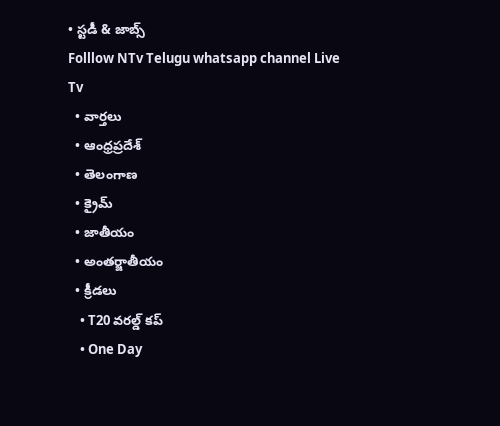• స్టడీ & జాబ్స్
Folllow NTv Telugu whatsapp channel Live Tv
  • వార్తలు
  • ఆంధ్రప్రదేశ్
  • తెలంగాణ
  • క్రైమ్
  • జాతీయం
  • అంతర్జాతీయం
  • క్రీడలు
    • T20 వరల్డ్ కప్
    • One Day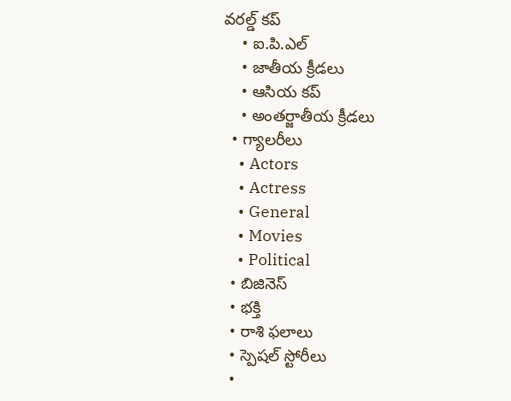వరల్డ్ కప్
    • ఐ.పి.ఎల్
    • జాతీయ క్రీడలు
    • ఆసియ కప్
    • అంతర్జాతీయ క్రీడలు
  • గ్యాలరీలు
    • Actors
    • Actress
    • General
    • Movies
    • Political
  • బిజినెస్‌
  • భక్తి
  • రాశి ఫలాలు
  • స్పెషల్‌ స్టోరీలు
  •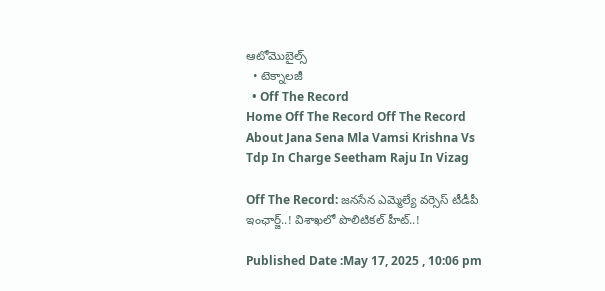ఆటోమొబైల్స్
  • టెక్నాలజీ
  • Off The Record
Home Off The Record Off The Record About Jana Sena Mla Vamsi Krishna Vs Tdp In Charge Seetham Raju In Vizag

Off The Record: జనసేన ఎమ్మెల్యే వర్సెస్‌ టీడీపీ ఇంఛార్జ్‌..! విశాఖలో పొలిటికల్‌ హీట్‌..!

Published Date :May 17, 2025 , 10:06 pm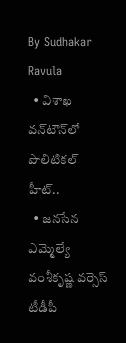By Sudhakar Ravula
  • విశాఖ వన్‌టౌన్‌లో పొలిటికల్‌ హీట్‌..
  • జనసేన ఎమ్మెల్యే వంశీకృష్ణ వర్సెస్‌ టీడీపీ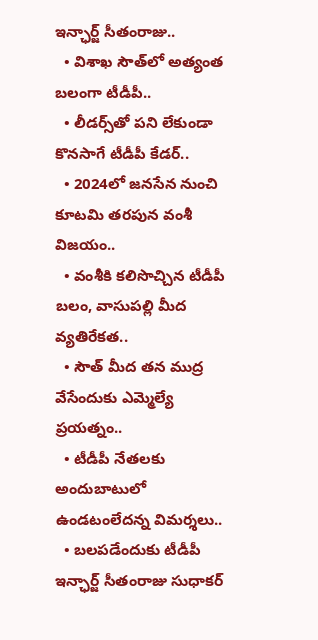ఇన్ఛార్జ్‌ సీతంరాజు..
  • విశాఖ సౌత్‌లో అత్యంత బలంగా టీడీపీ..
  • లీడర్స్‌తో పని లేకుండా కొనసాగే టీడీపీ కేడర్‌..
  • 2024లో జనసేన నుంచి కూటమి తరపున వంశీ విజయం..
  • వంశీకి కలిసొచ్చిన టీడీపీ బలం, వాసుపల్లి మీద వ్యతిరేకత..
  • సౌత్‌ మీద తన ముద్ర వేసేందుకు ఎమ్మెల్యే ప్రయత్నం..
  • టీడీపీ నేతలకు అందుబాటులో ఉండటంలేదన్న విమర్శలు..
  • బలపడేందుకు టీడీపీ ఇన్ఛార్జ్‌ సీతంరాజు సుధాకర్‌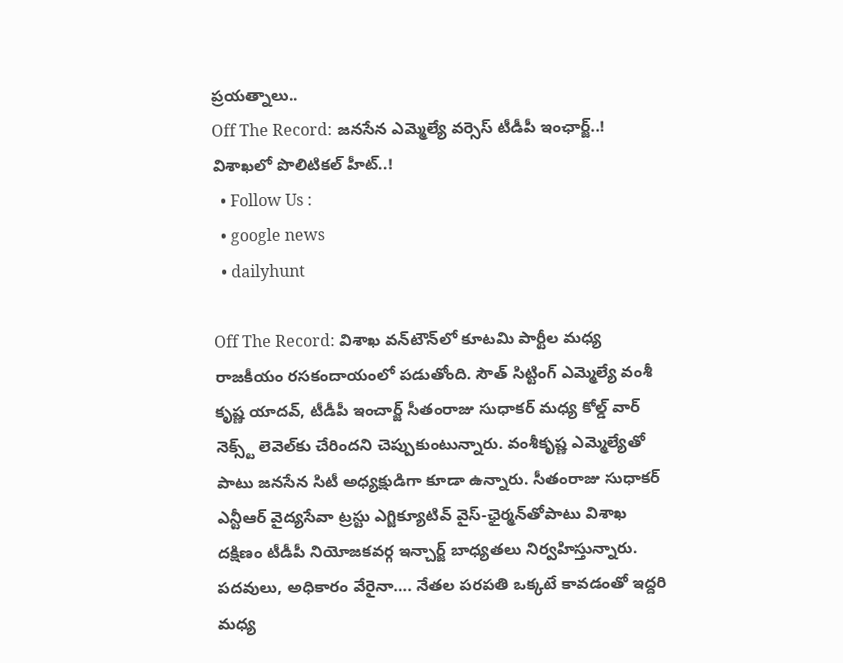ప్రయత్నాలు..
Off The Record: జనసేన ఎమ్మెల్యే వర్సెస్‌ టీడీపీ ఇంఛార్జ్‌..! విశాఖలో పొలిటికల్‌ హీట్‌..!
  • Follow Us :
  • google news
  • dailyhunt

Off The Record: విశాఖ వన్‌టౌన్‌లో కూటమి పార్టీల మధ్య రాజకీయం రసకందాయంలో పడుతోంది. సౌత్‌ సిట్టింగ్ ఎమ్మెల్యే వంశీ కృష్ణ యాదవ్, టీడీపీ ఇంచార్జ్ సీతంరాజు సుధాకర్ మధ్య కోల్డ్ వార్ నెక్స్ట్ లెవెల్‌కు చేరిందని చెప్పుకుంటున్నారు. వంశీకృష్ణ ఎమ్మెల్యేతో పాటు జనసేన సిటీ అధ్యక్షుడిగా కూడా ఉన్నారు. సీతంరాజు సుధాకర్ ఎన్టీఆర్‌ వైద్యసేవా ట్రస్టు ఎగ్జిక్యూటివ్‌ వైస్‌-ఛైర్మన్‌తోపాటు విశాఖ దక్షిణం టీడీపీ నియోజకవర్గ ఇన్చార్జ్ బాధ్యతలు నిర్వహిస్తున్నారు. పదవులు, అధికారం వేరైనా…. నేతల పరపతి ఒక్కటే కావడంతో ఇద్దరి మధ్య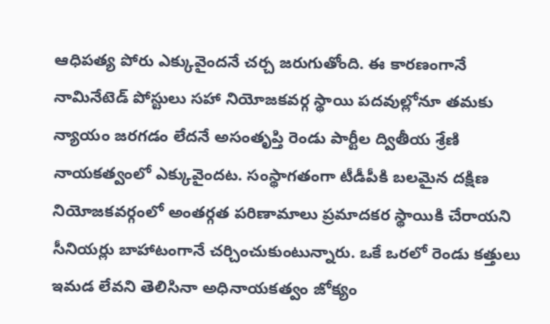ఆధిపత్య పోరు ఎక్కువైందనే చర్చ జరుగుతోంది. ఈ కారణంగానే నామినేటెడ్ పోస్టులు సహా నియోజకవర్గ స్థాయి పదవుల్లోనూ తమకు న్యాయం జరగడం లేదనే అసంతృప్తి రెండు పార్టీల ద్వితీయ శ్రేణి నాయకత్వంలో ఎక్కువైందట. సంస్థాగతంగా టీడీపీకి బలమైన దక్షిణ నియోజకవర్గంలో అంతర్గత పరిణామాలు ప్రమాదకర స్థాయికి చేరాయని సీనియర్లు బాహాటంగానే చర్చించుకుంటున్నారు. ఒకే ఒరలో రెండు కత్తులు ఇమడ లేవని తెలిసినా అధినాయకత్వం జోక్యం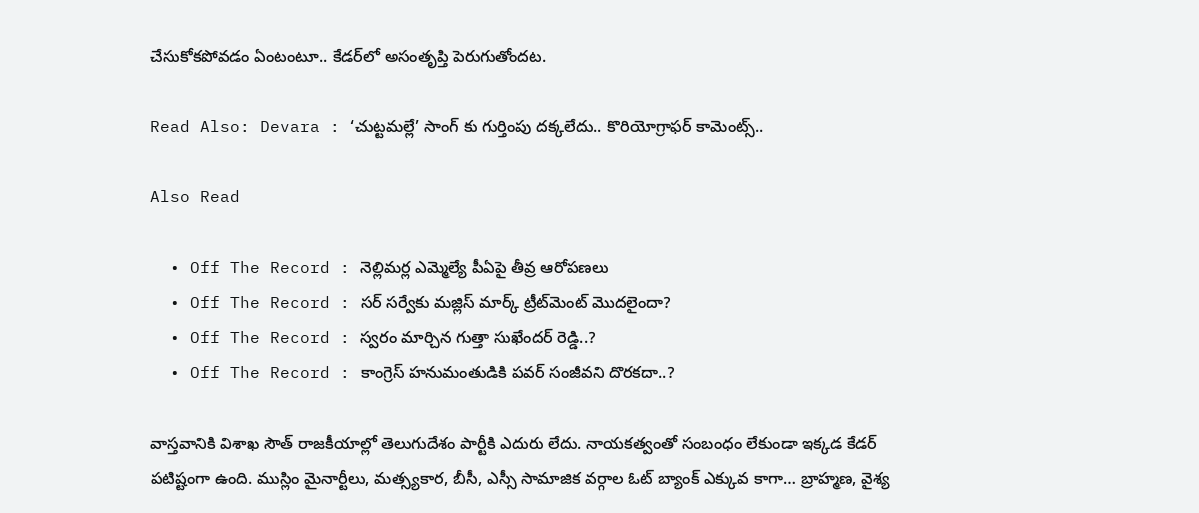చేసుకోకపోవడం ఏంటంటూ.. కేడర్‌లో అసంతృప్తి పెరుగుతోందట.

Read Also: Devara : ‘చుట్టమల్లే’ సాంగ్ కు గుర్తింపు దక్కలేదు.. కొరియోగ్రాఫర్ కామెంట్స్..

Also Read

  • Off The Record : నెల్లిమర్ల ఎమ్మెల్యే పీఏపై తీవ్ర ఆరోపణలు
  • Off The Record : సర్ సర్వేకు మజ్లిస్ మార్క్ ట్రీట్‌మెంట్‌ మొదలైందా?
  • Off The Record : స్వరం మార్చిన గుత్తా సుఖేందర్ రెడ్డి..?
  • Off The Record : కాంగ్రెస్ హనుమంతుడికి పవర్ సంజీవని దొరకదా..?

వాస్తవానికి విశాఖ సౌత్ రాజకీయాల్లో తెలుగుదేశం పార్టీకి ఎదురు లేదు. నాయకత్వంతో సంబంధం లేకుండా ఇక్కడ కేడర్ పటిష్టంగా ఉంది. ముస్లిం మైనార్టీలు, మత్స్యకార, బీసీ, ఎస్సీ సామాజిక వర్గాల ఓట్ బ్యాంక్ ఎక్కువ కాగా… బ్రాహ్మణ, వైశ్య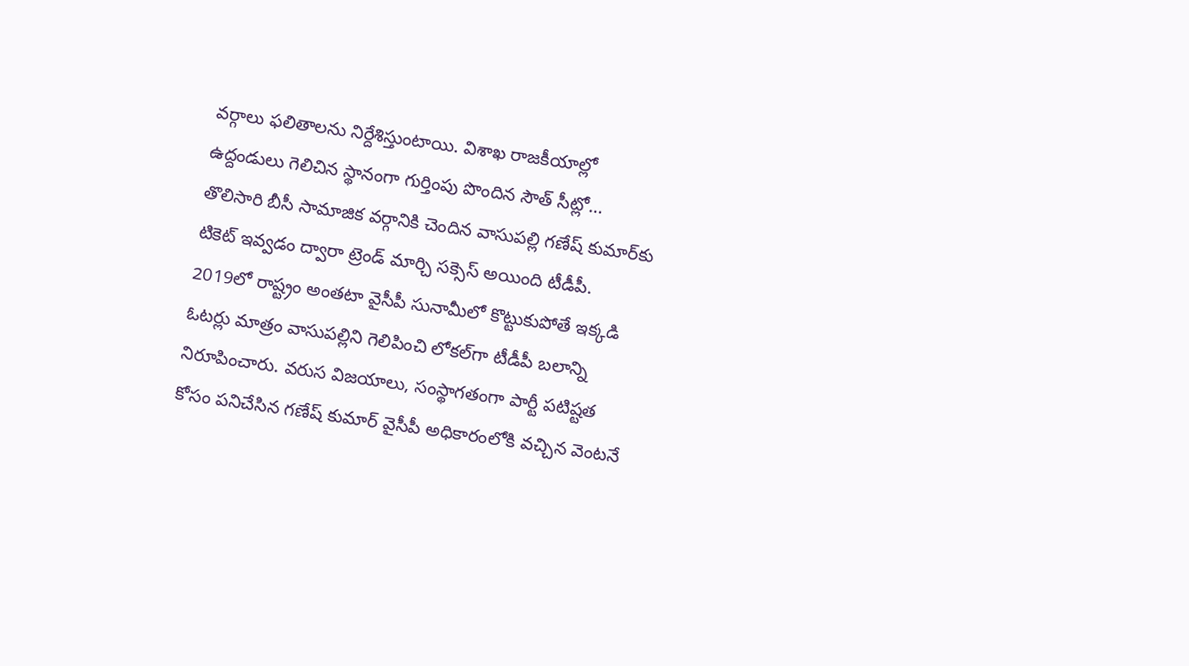వర్గాలు ఫలితాలను నిర్దేశిస్తుంటాయి. విశాఖ రాజకీయాల్లో ఉద్దండులు గెలిచిన స్థానంగా గుర్తింపు పొందిన సౌత్ సీట్లో… తొలిసారి బీసీ సామాజిక వర్గానికి చెందిన వాసుపల్లి గణేష్ కుమార్‌కు టికెట్ ఇవ్వడం ద్వారా ట్రెండ్ మార్చి సక్సెస్ అయింది టీడీపీ. 2019లో రాష్ట్రం అంతటా వైసీపీ సునామీలో కొట్టుకుపోతే ఇక్కడి ఓటర్లు మాత్రం వాసుపల్లిని గెలిపించి లోకల్‌గా టీడీపీ బలాన్ని నిరూపించారు. వరుస విజయాలు, సంస్థాగతంగా పార్టీ పటిష్టత కోసం పనిచేసిన గణేష్ కుమార్ వైసీపీ అధికారంలోకి వచ్చిన వెంటనే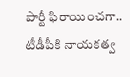పార్టీ ఫిరాయించగా.. టీడీపీకి నాయకత్వ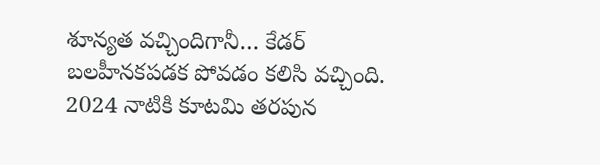శూన్యత వచ్చిందిగానీ… కేడర్ బలహీనకపడక పోవడం కలిసి వచ్చింది. 2024 నాటికి కూటమి తరపున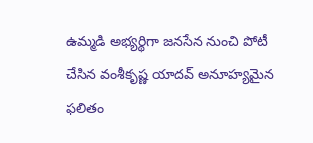ఉమ్మడి అభ్యర్థిగా జనసేన నుంచి పోటీ చేసిన వంశీకృష్ణ యాదవ్ అనూహ్యమైన ఫలితం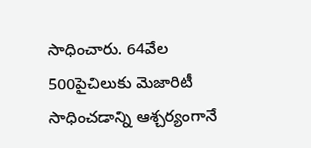సాధించారు. 64వేల 500పైచిలుకు మెజారిటీ సాధించడాన్ని ఆశ్చర్యంగానే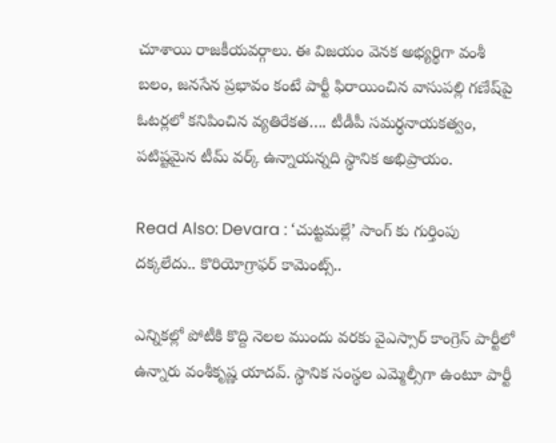చూశాయి రాజకీయవర్గాలు. ఈ విజయం వెనక అభ్యర్థిగా వంశీ బలం, జనసేన ప్రభావం కంటే పార్టీ ఫిరాయించిన వాసుపల్లి గణేష్‌పై ఓటర్లలో కనిపించిన వ్యతిరేకత…. టీడీపీ సమర్ధనాయకత్వం, పటిష్టమైన టీమ్ వర్క్‌ ఉన్నాయన్నది స్థానిక అభిప్రాయం.

Read Also: Devara : ‘చుట్టమల్లే’ సాంగ్ కు గుర్తింపు దక్కలేదు.. కొరియోగ్రాఫర్ కామెంట్స్..

ఎన్నికల్లో పోటీకి కొద్ది నెలల ముందు వరకు వైఎస్సార్ కాంగ్రెస్ పార్టీలో ఉన్నారు వంశీకృష్ణ యాదవ్‌. స్థానిక సంస్థల ఎమ్మెల్సీగా ఉంటూ పార్టీ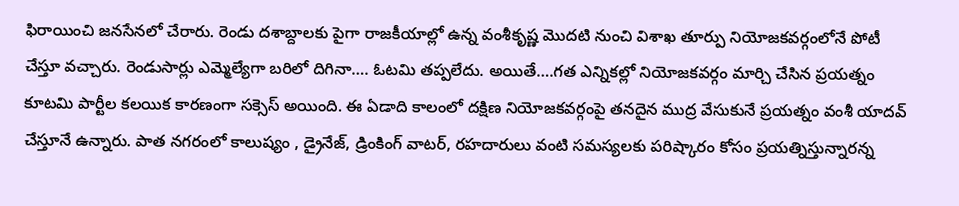ఫిరాయించి జనసేనలో చేరారు. రెండు దశాబ్దాలకు పైగా రాజకీయాల్లో ఉన్న వంశీకృష్ణ మొదటి నుంచి విశాఖ తూర్పు నియోజకవర్గంలోనే పోటీ చేస్తూ వచ్చారు. రెండుసార్లు ఎమ్మెల్యేగా బరిలో దిగినా…. ఓటమి తప్పలేదు. అయితే….గత ఎన్నికల్లో నియోజకవర్గం మార్చి చేసిన ప్రయత్నం కూటమి పార్టీల కలయిక కారణంగా సక్సెస్ అయింది. ఈ ఏడాది కాలంలో దక్షిణ నియోజకవర్గంపై తనదైన ముద్ర వేసుకునే ప్రయత్నం వంశీ యాదవ్ చేస్తూనే ఉన్నారు. పాత నగరంలో కాలుష్యం , డ్రైనేజ్, డ్రింకింగ్ వాటర్, రహదారులు వంటి సమస్యలకు పరిష్కారం కోసం ప్రయత్నిస్తున్నారన్న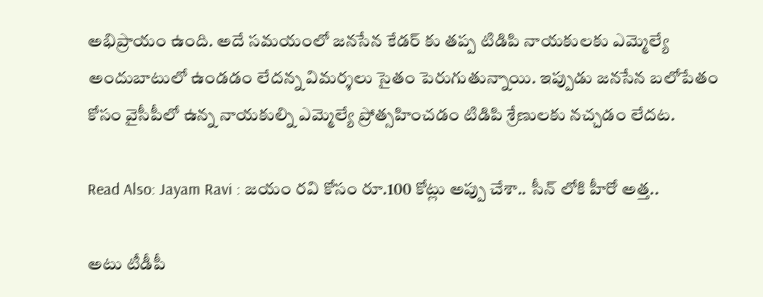అభిప్రాయం ఉంది. అదే సమయంలో జనసేన కేడర్ కు తప్ప టిడిపి నాయకులకు ఎమ్మెల్యే అందుబాటులో ఉండడం లేదన్న విమర్శలు సైతం పెరుగుతున్నాయి. ఇప్పుడు జనసేన బలోపేతం కోసం వైసీపీలో ఉన్న నాయకుల్ని ఎమ్మెల్యే ప్రోత్సహించడం టిడిపి శ్రేణులకు నచ్చడం లేదట.

Read Also: Jayam Ravi : జయం రవి కోసం రూ.100 కోట్లు అప్పు చేశా.. సీన్ లోకి హీరో అత్త..

అటు టీడీపీ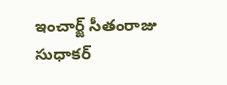ఇంచార్జ్ సీతంరాజు సుధాకర్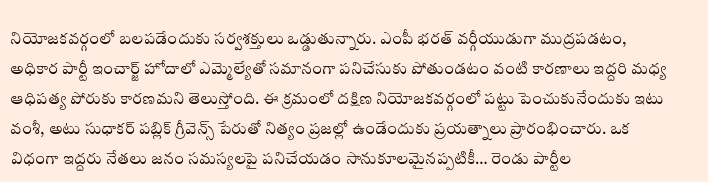నియోజకవర్గంలో బలపడేందుకు సర్వశక్తులు ఒడ్డుతున్నారు. ఎంపీ భరత్ వర్గీయుడుగా ముద్రపడటం, అధికార పార్టీ ఇంచార్జ్ హోదాలో ఎమ్మెల్యేతో సమానంగా పనిచేసుకు పోతుండటం వంటి కారణాలు ఇద్దరి మధ్య ఆధిపత్య పోరుకు కారణమని తెలుస్తోంది. ఈ క్రమంలో దక్షిణ నియోజకవర్గంలో పట్టు పెంచుకునేందుకు ఇటు వంశీ, అటు సుధాకర్ పబ్లిక్ గ్రీవెన్స్ పేరుతో నిత్యం ప్రజల్లో ఉండేందుకు ప్రయత్నాలు ప్రారంభించారు. ఒక విధంగా ఇద్దరు నేతలు జనం సమస్యలపై పనిచేయడం సానుకూలమైనప్పటికీ… రెండు పార్టీల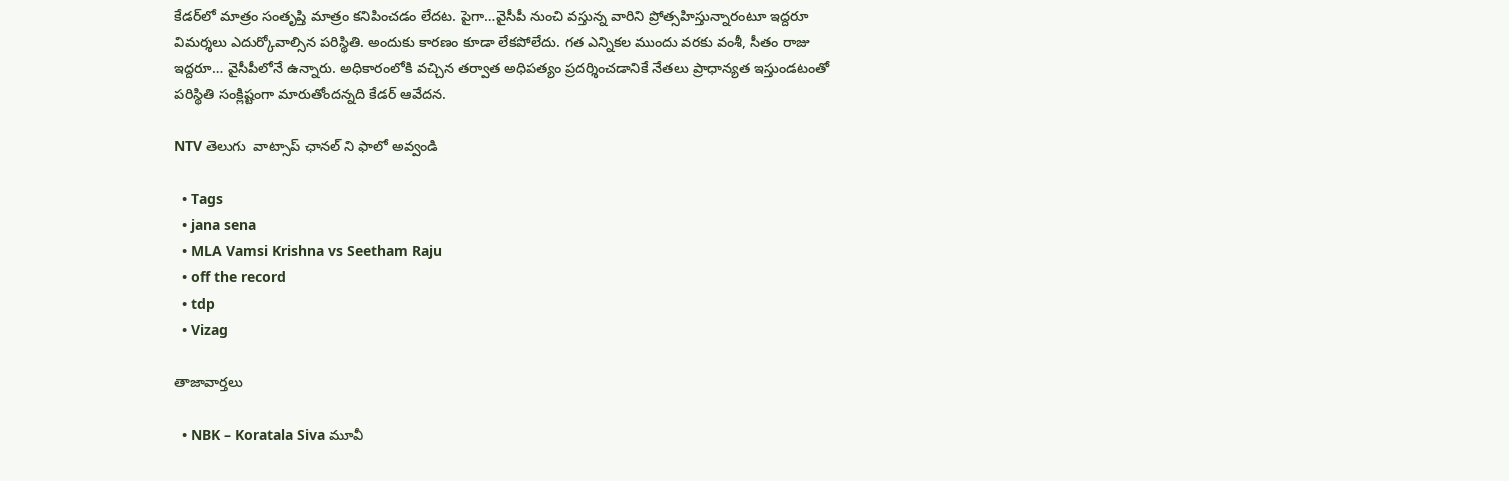కేడర్‌లో మాత్రం సంతృప్తి మాత్రం కనిపించడం లేదట. పైగా…వైసీపీ నుంచి వస్తున్న వారిని ప్రోత్సహిస్తున్నారంటూ ఇద్దరూ విమర్శలు ఎదుర్కోవాల్సిన పరిస్థితి. అందుకు కారణం కూడా లేకపోలేదు. గత ఎన్నికల ముందు వరకు వంశీ, సీతం రాజు ఇద్దరూ… వైసీపీలోనే ఉన్నారు. అధికారంలోకి వచ్చిన తర్వాత అధిపత్యం ప్రదర్శించడానికే నేతలు ప్రాధాన్యత ఇస్తుండటంతో పరిస్థితి సంక్లిష్టంగా మారుతోందన్నది కేడర్‌ ఆవేదన.

NTV తెలుగు  వాట్సాప్ ఛానల్ ని ఫాలో అవ్వండి

  • Tags
  • jana sena
  • MLA Vamsi Krishna vs Seetham Raju
  • off the record
  • tdp
  • Vizag

తాజావార్తలు

  • NBK – Koratala Siva మూవీ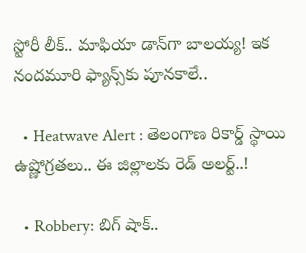స్టోరీ లీక్.. మాఫియా డాన్‌గా బాలయ్య! ఇక నందమూరి ఫ్యాన్స్‌కు పూనకాలే..

  • Heatwave Alert : తెలంగాణ రికార్డ్ స్థాయి ఉష్ణోగ్రతలు.. ఈ జిల్లాలకు రెడ్ అలర్ట్..!

  • Robbery: బిగ్ షాక్..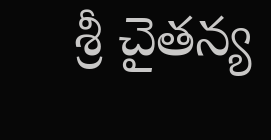శ్రీ చైతన్య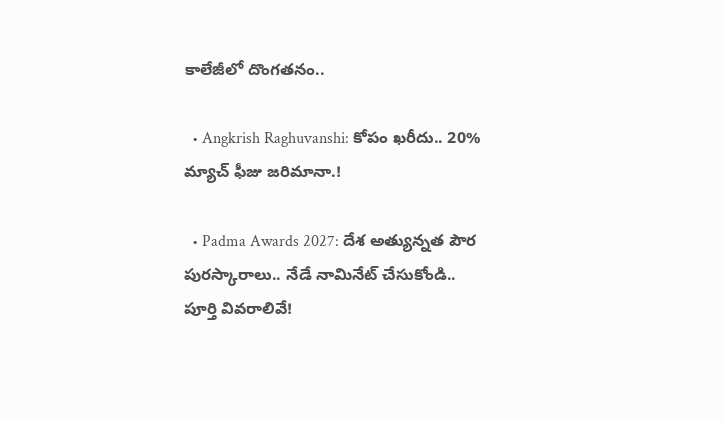కాలేజీలో దొంగతనం..

  • Angkrish Raghuvanshi: కోపం ఖరీదు.. 20% మ్యాచ్ ఫీజు జరిమానా.!

  • Padma Awards 2027: దేశ అత్యున్నత పౌర పురస్కారాలు.. నేడే నామినేట్ చేసుకోండి.. పూర్తి వివరాలివే!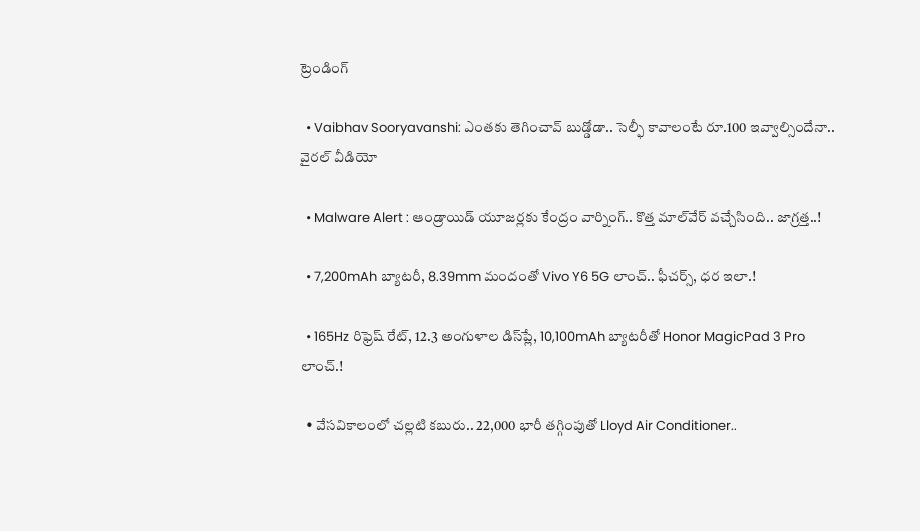ట్రెండింగ్‌

  • Vaibhav Sooryavanshi: ఎంతకు తెగించావ్ బుడ్డోడా.. సెల్ఫీ కావాలంటే రూ.100 ఇవ్వాల్సిందేనా.. వైరల్ వీడియో

  • Malware Alert : ఆండ్రాయిడ్ యూజర్లకు కేంద్రం వార్నింగ్.. కొత్త మాల్‌వేర్ వచ్చేసింది.. జాగ్రత్త..!

  • 7,200mAh బ్యాటరీ, 8.39mm మందంతో Vivo Y6 5G లాంచ్.. ఫీచర్స్, ధర ఇలా.!

  • 165Hz రిఫ్రెష్ రేట్‌, 12.3 అంగుళాల డిస్‌ప్లే, 10,100mAh బ్యాటరీతో Honor MagicPad 3 Pro లాంచ్.!

  • వేసవికాలంలో చల్లటి కబురు.. 22,000 భారీ తగ్గింపుతో Lloyd Air Conditioner..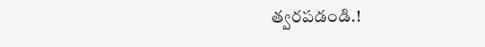త్వరపడండి.!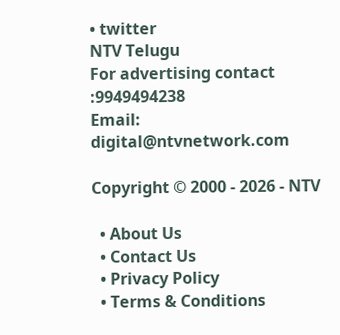• twitter
NTV Telugu
For advertising contact :9949494238
Email: digital@ntvnetwork.com

Copyright © 2000 - 2026 - NTV

  • About Us
  • Contact Us
  • Privacy Policy
  • Terms & Conditions